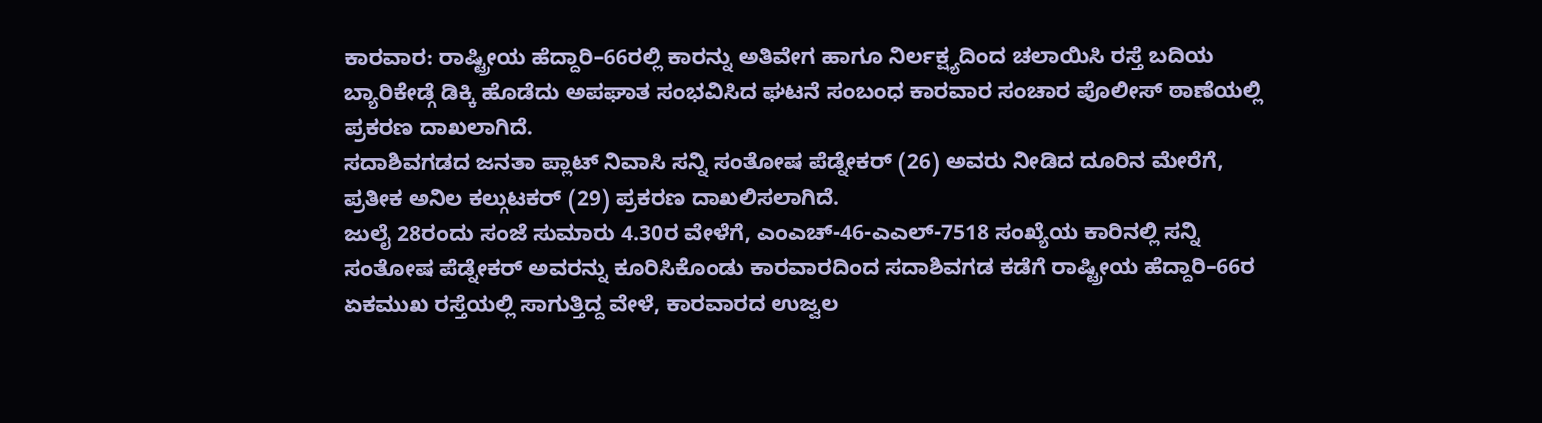ಕಾರವಾರ: ರಾಷ್ಟ್ರೀಯ ಹೆದ್ದಾರಿ–66ರಲ್ಲಿ ಕಾರನ್ನು ಅತಿವೇಗ ಹಾಗೂ ನಿರ್ಲಕ್ಷ್ಯದಿಂದ ಚಲಾಯಿಸಿ ರಸ್ತೆ ಬದಿಯ ಬ್ಯಾರಿಕೇಡ್ಗೆ ಡಿಕ್ಕಿ ಹೊಡೆದು ಅಪಘಾತ ಸಂಭವಿಸಿದ ಘಟನೆ ಸಂಬಂಧ ಕಾರವಾರ ಸಂಚಾರ ಪೊಲೀಸ್ ಠಾಣೆಯಲ್ಲಿ ಪ್ರಕರಣ ದಾಖಲಾಗಿದೆ.
ಸದಾಶಿವಗಡದ ಜನತಾ ಪ್ಲಾಟ್ ನಿವಾಸಿ ಸನ್ನಿ ಸಂತೋಷ ಪೆಡ್ನೇಕರ್ (26) ಅವರು ನೀಡಿದ ದೂರಿನ ಮೇರೆಗೆ, ಪ್ರತೀಕ ಅನಿಲ ಕಲ್ಗುಟಕರ್ (29) ಪ್ರಕರಣ ದಾಖಲಿಸಲಾಗಿದೆ.
ಜುಲೈ 28ರಂದು ಸಂಜೆ ಸುಮಾರು 4.30ರ ವೇಳೆಗೆ, ಎಂಎಚ್-46-ಎಎಲ್-7518 ಸಂಖ್ಯೆಯ ಕಾರಿನಲ್ಲಿ ಸನ್ನಿ ಸಂತೋಷ ಪೆಡ್ನೇಕರ್ ಅವರನ್ನು ಕೂರಿಸಿಕೊಂಡು ಕಾರವಾರದಿಂದ ಸದಾಶಿವಗಡ ಕಡೆಗೆ ರಾಷ್ಟ್ರೀಯ ಹೆದ್ದಾರಿ–66ರ ಏಕಮುಖ ರಸ್ತೆಯಲ್ಲಿ ಸಾಗುತ್ತಿದ್ದ ವೇಳೆ, ಕಾರವಾರದ ಉಜ್ವಲ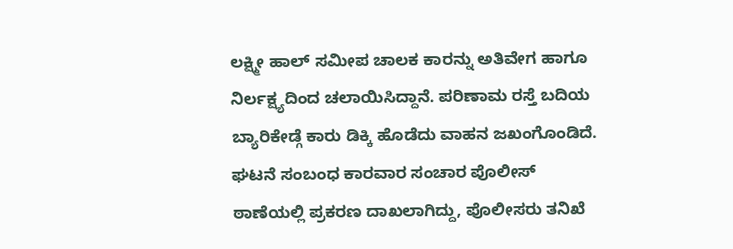ಲಕ್ಷ್ಮೀ ಹಾಲ್ ಸಮೀಪ ಚಾಲಕ ಕಾರನ್ನು ಅತಿವೇಗ ಹಾಗೂ ನಿರ್ಲಕ್ಷ್ಯದಿಂದ ಚಲಾಯಿಸಿದ್ದಾನೆ. ಪರಿಣಾಮ ರಸ್ತೆ ಬದಿಯ ಬ್ಯಾರಿಕೇಡ್ಗೆ ಕಾರು ಡಿಕ್ಕಿ ಹೊಡೆದು ವಾಹನ ಜಖಂಗೊಂಡಿದೆ.
ಘಟನೆ ಸಂಬಂಧ ಕಾರವಾರ ಸಂಚಾರ ಪೊಲೀಸ್ ಠಾಣೆಯಲ್ಲಿ ಪ್ರಕರಣ ದಾಖಲಾಗಿದ್ದು, ಪೊಲೀಸರು ತನಿಖೆ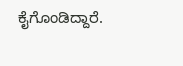ಕೈಗೊಂಡಿದ್ದಾರೆ.